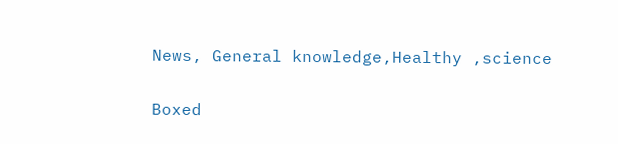News, General knowledge,Healthy ,science

Boxed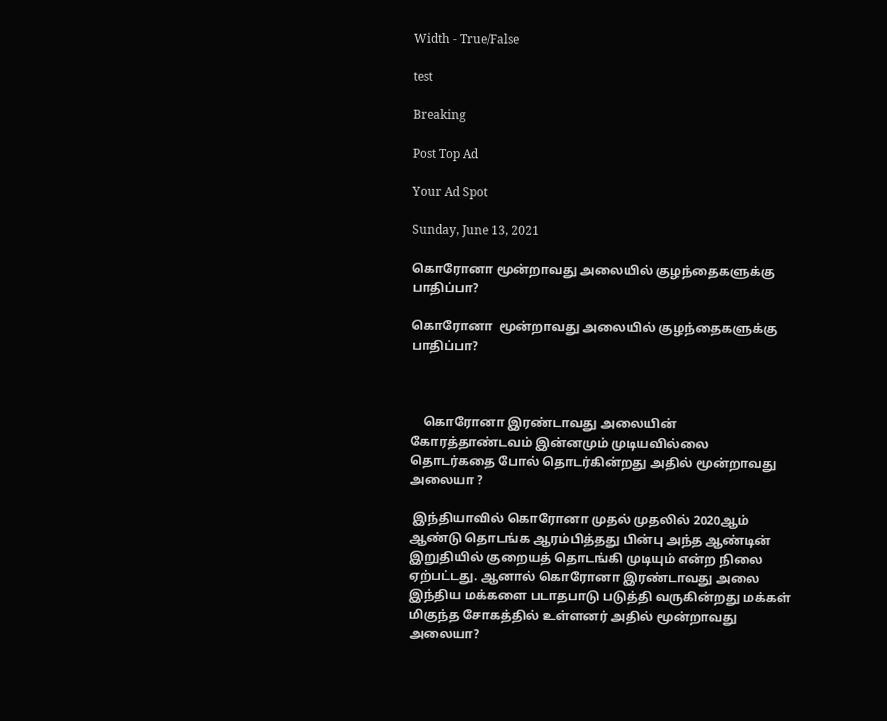Width - True/False

test

Breaking

Post Top Ad

Your Ad Spot

Sunday, June 13, 2021

கொரோனா மூன்றாவது அலையில் குழந்தைகளுக்கு பாதிப்பா?

கொரோனா  மூன்றாவது அலையில் குழந்தைகளுக்கு பாதிப்பா?



    கொரோனா இரண்டாவது அலையின் கோரத்தாண்டவம் இன்னமும் முடியவில்லை தொடர்கதை போல் தொடர்கின்றது அதில் மூன்றாவது அலையா ?

 இந்தியாவில் கொரோனா முதல் முதலில் 2020ஆம் ஆண்டு தொடங்க ஆரம்பித்தது பின்பு அந்த ஆண்டின் இறுதியில் குறையத் தொடங்கி முடியும் என்ற நிலை ஏற்பட்டது. ஆனால் கொரோனா இரண்டாவது அலை இந்திய மக்களை படாதபாடு படுத்தி வருகின்றது மக்கள் மிகுந்த சோகத்தில் உள்ளனர் அதில் மூன்றாவது அலையா?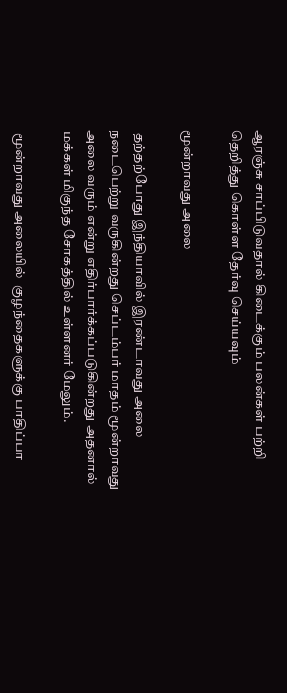ஆரஞ்சு சாப்பிடுவதால் கிடைக்கும் பலன்கள் பற்றி தெறித்து கொள்ள தேர்வு செய்யவும்

மூன்றாவது அலை

 தற்தற்போது இந்தியாவில் இரண்டாவது அலை நடைபெற்று வருகின்றது செப்டம்பர் மாதம் மூன்றாவது அலை வரும் என்று எதிர்பார்க்கப்படுகின்றது அதனால் மக்கள் மிகுந்த சோகத்தில் உள்ளனர் மேலும்.

 மூன்றாவது அலையில்  குழந்தைகளுக்கு பாதிப்பா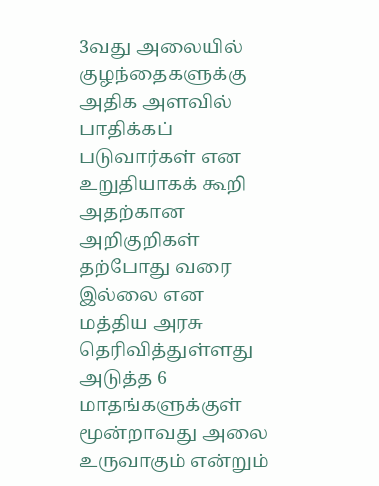3வது அலையில் குழந்தைகளுக்கு அதிக அளவில் பாதிக்கப் படுவார்கள் என உறுதியாகக் கூறி அதற்கான அறிகுறிகள் தற்போது வரை இல்லை என மத்திய அரசு தெரிவித்துள்ளது அடுத்த 6 மாதங்களுக்குள் மூன்றாவது அலை உருவாகும் என்றும்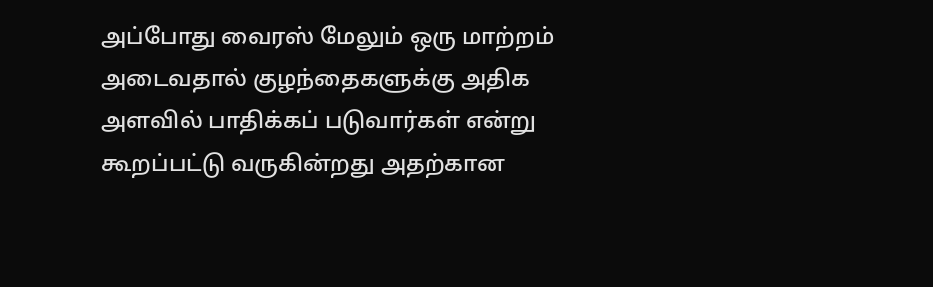அப்போது வைரஸ் மேலும் ஒரு மாற்றம் அடைவதால் குழந்தைகளுக்கு அதிக அளவில் பாதிக்கப் படுவார்கள் என்று கூறப்பட்டு வருகின்றது அதற்கான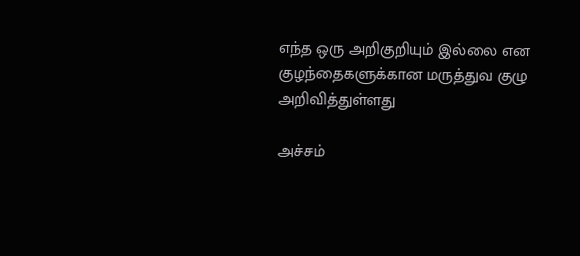எந்த ஒரு அறிகுறியும் இல்லை என குழந்தைகளுக்கான மருத்துவ குழு அறிவித்துள்ளது

அச்சம்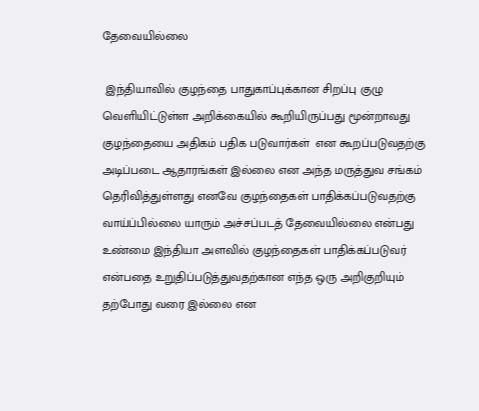தேவையில்லை

 இந்தியாவில் குழந்தை பாதுகாப்புக்கான சிறப்பு குழு வெளியிட்டுள்ள அறிக்கையில் கூறியிருப்பது மூன்றாவது குழந்தையை அதிகம் பதிக படுவார்கள்  என கூறப்படுவதற்கு அடிப்படை ஆதாரங்கள் இல்லை என அந்த மருத்துவ சங்கம் தெரிவித்துள்ளது எனவே குழந்தைகள் பாதிக்கப்படுவதற்கு வாய்ப்பில்லை யாரும் அச்சப்படத் தேவையில்லை என்பது உண்மை இந்தியா அளவில் குழந்தைகள் பாதிக்கப்படுவர் என்பதை உறுதிப்படுத்துவதற்கான எந்த ஒரு அறிகுறியும் தற்போது வரை இல்லை என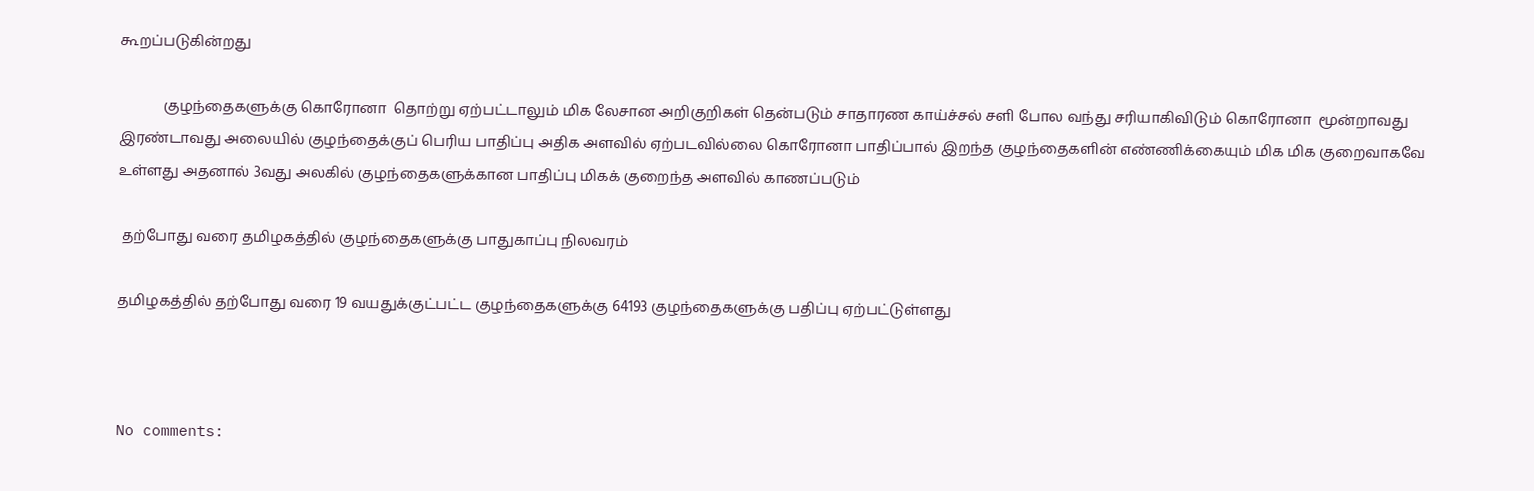கூறப்படுகின்றது

            குழந்தைகளுக்கு கொரோனா  தொற்று ஏற்பட்டாலும் மிக லேசான அறிகுறிகள் தென்படும் சாதாரண காய்ச்சல் சளி போல வந்து சரியாகிவிடும் கொரோனா  மூன்றாவது இரண்டாவது அலையில் குழந்தைக்குப் பெரிய பாதிப்பு அதிக அளவில் ஏற்படவில்லை கொரோனா பாதிப்பால் இறந்த குழந்தைகளின் எண்ணிக்கையும் மிக மிக குறைவாகவே உள்ளது அதனால் 3வது அலகில் குழந்தைகளுக்கான பாதிப்பு மிகக் குறைந்த அளவில் காணப்படும்

 தற்போது வரை தமிழகத்தில் குழந்தைகளுக்கு பாதுகாப்பு நிலவரம்

தமிழகத்தில் தற்போது வரை 19 வயதுக்குட்பட்ட குழந்தைகளுக்கு 64193 குழந்தைகளுக்கு பதிப்பு ஏற்பட்டுள்ளது



No comments: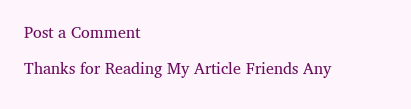Post a Comment

Thanks for Reading My Article Friends Any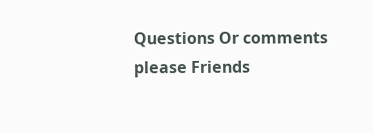Questions Or comments please Friends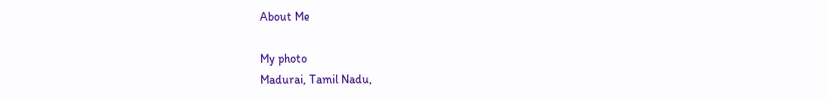About Me

My photo
Madurai, Tamil Nadu,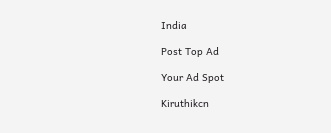India

Post Top Ad

Your Ad Spot

Kiruthikcn